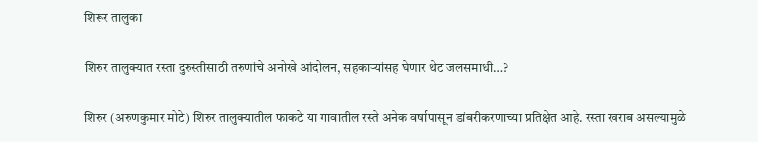शिरूर तालुका

शिरुर तालुक्यात रस्ता दुरुस्तीसाठी तरुणांचे अनोखे आंदोलन, सहकाऱ्यांसह घेणार थेट जलसमाधी…?

शिरुर (अरुणकुमार मोटे) शिरुर तालुक्यातील फाकटे या गावातील रस्ते अनेक वर्षापासून डांबरीकरणाच्या प्रतिक्षेत आहे. रस्ता खराब असल्यामुळे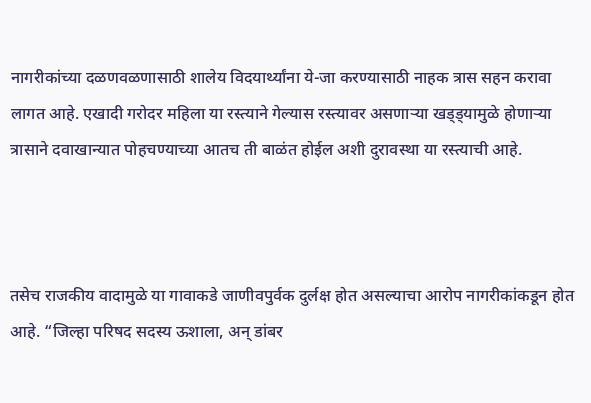नागरीकांच्या दळणवळणासाठी शालेय विदयार्थ्यांना ये-जा करण्यासाठी नाहक त्रास सहन करावा लागत आहे. एखादी गरोदर महिला या रस्त्याने गेल्यास रस्त्यावर असणाऱ्या खड्ड्यामुळे होणाऱ्या त्रासाने दवाखान्यात पोहचण्याच्या आतच ती बाळंत होईल अशी दुरावस्था या रस्त्याची आहे.



तसेच राजकीय वादामुळे या गावाकडे जाणीवपुर्वक दुर्लक्ष होत असल्याचा आरोप नागरीकांकडून होत आहे. “जिल्हा परिषद सदस्य ऊशाला, अन् डांबर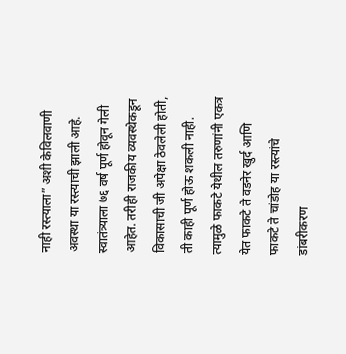नाही रस्त्याला” अशी केविलवाणी अवस्था या रस्त्याची झाली आहे. स्वातंत्र्याला ७६ वर्ष पूर्ण होवून गेली आहेत. तरीही राजकीय व्यवस्थेकडून विकासाची जी अपेक्षा ठेवलेली होती, ती काही पूर्ण होऊ शकली नाही. त्यामुळे फाकटे येथील तरुणांनी एकत्र येत फाकटे ते वडनेर खुर्द आणि फाकटे ते चांडोह या रस्त्यांचे डांबरीकरण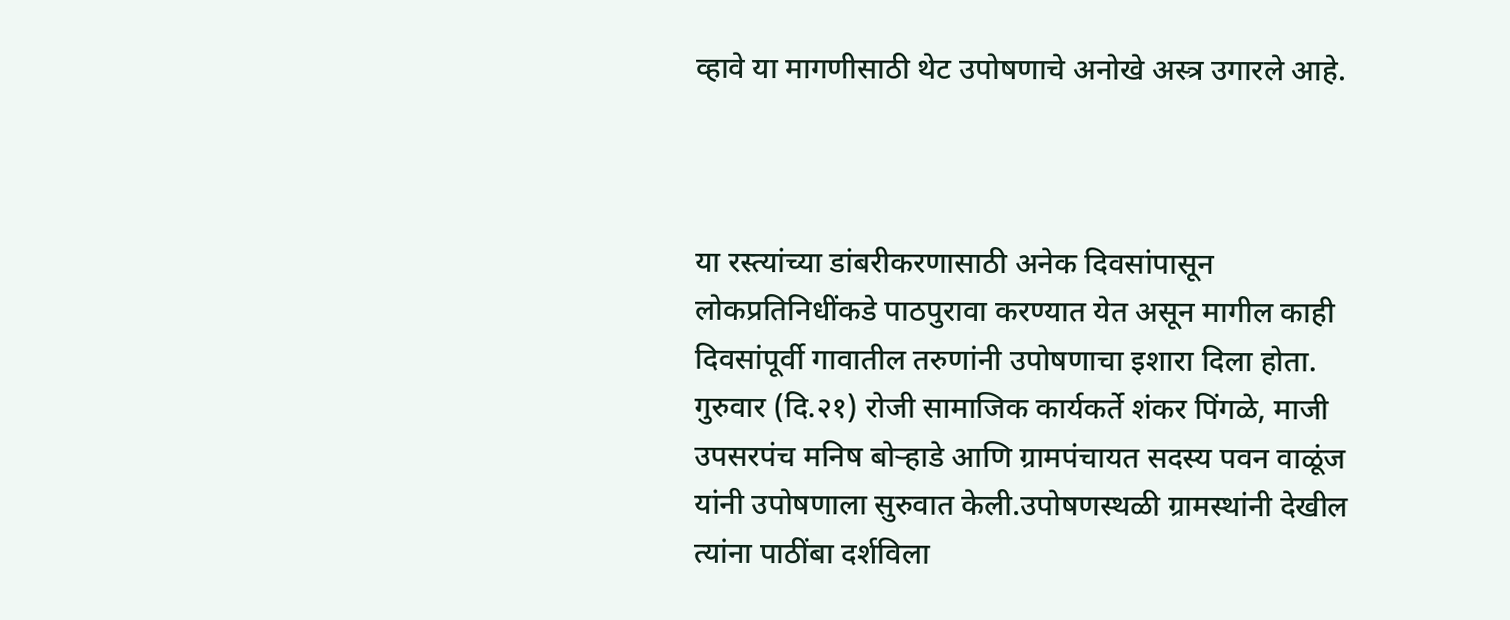व्हावे या मागणीसाठी थेट उपोषणाचे अनोखे अस्त्र उगारले आहे.



या रस्त्यांच्या डांबरीकरणासाठी अनेक दिवसांपासून लोकप्रतिनिधींकडे पाठपुरावा करण्यात येत असून मागील काही दिवसांपूर्वी गावातील तरुणांनी उपोषणाचा इशारा दिला होता. गुरुवार (दि.२१) रोजी सामाजिक कार्यकर्ते शंकर पिंगळे, माजी उपसरपंच मनिष बोऱ्हाडे आणि ग्रामपंचायत सदस्य पवन वाळूंज यांनी उपोषणाला सुरुवात केली.उपोषणस्थळी ग्रामस्थांनी देखील त्यांना पाठींबा दर्शविला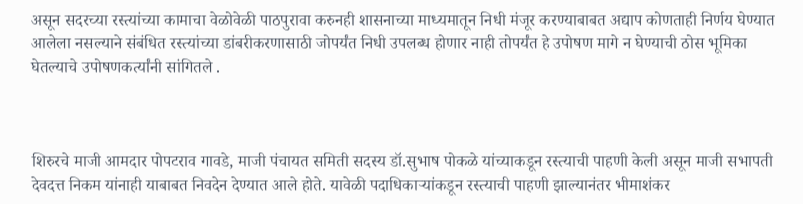असून सदरच्या रस्त्यांच्या कामाचा वेळोवेळी पाठपुरावा करुनही शासनाच्या माध्यमातून निधी मंजूर करण्याबाबत अद्याप कोणताही निर्णय घेण्यात आलेला नसल्याने संबंधित रस्त्यांच्या डांबरीकरणासाठी जोपर्यंत निधी उपलब्ध होणार नाही तोपर्यंत हे उपोषण मागे न घेण्याची ठोस भूमिका घेतल्याचे उपोषणकर्त्यांनी सांगितले .



शिरुरचे माजी आमदार पोपटराव गावडे, माजी पंचायत समिती सदस्य डॉ.सुभाष पोकळे यांच्याकडून रस्त्याची पाहणी केली असून माजी सभापती देवदत्त निकम यांनाही याबाबत निवदेन देण्यात आले होते. यावेळी पदाधिकाऱ्यांकडून रस्त्याची पाहणी झाल्यानंतर भीमाशंकर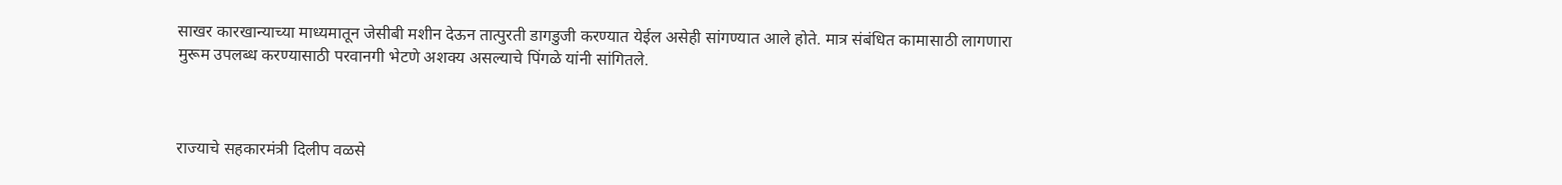साखर कारखान्याच्या माध्यमातून जेसीबी मशीन देऊन तात्पुरती डागडुजी करण्यात येईल असेही सांगण्यात आले होते. मात्र संबंधित कामासाठी लागणारा मुरूम उपलब्ध करण्यासाठी परवानगी भेटणे अशक्य असल्याचे पिंगळे यांनी सांगितले.



राज्याचे सहकारमंत्री दिलीप वळसे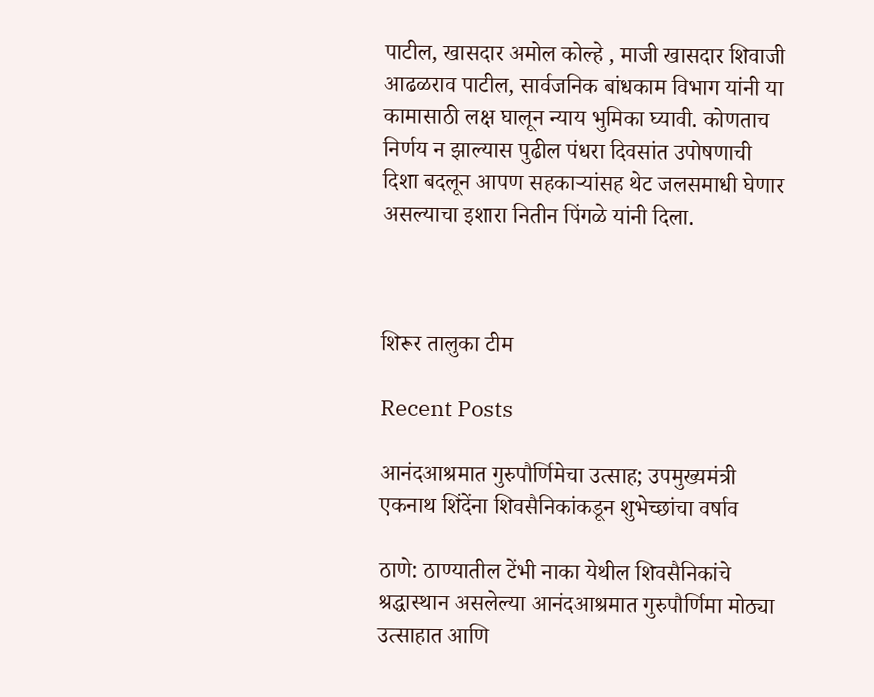पाटील, खासदार अमोल कोल्हे , माजी खासदार शिवाजी आढळराव पाटील, सार्वजनिक बांधकाम विभाग यांनी या कामासाठी लक्ष घालून न्याय भुमिका घ्यावी. कोणताच निर्णय न झाल्यास पुढील पंधरा दिवसांत उपोषणाची दिशा बदलून आपण सहकाऱ्यांसह थेट जलसमाधी घेणार असल्याचा इशारा नितीन पिंगळे यांनी दिला.



शिरूर तालुका टीम

Recent Posts

आनंदआश्रमात गुरुपौर्णिमेचा उत्साह; उपमुख्यमंत्री एकनाथ शिंदेंना शिवसैनिकांकडून शुभेच्छांचा वर्षाव

ठाणे: ठाण्यातील टेंभी नाका येथील शिवसैनिकांचे श्रद्धास्थान असलेल्या आनंदआश्रमात गुरुपौर्णिमा मोठ्या उत्साहात आणि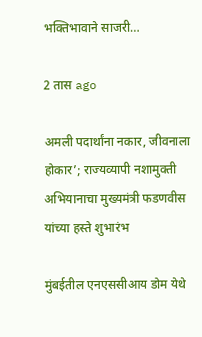भक्तिभावाने साजरी…

2 तास ago

अमली पदार्थांना नकार, जीवनाला होकार’; राज्यव्यापी नशामुक्ती अभियानाचा मुख्यमंत्री फडणवीस यांच्या हस्ते शुभारंभ

मुंबईतील एनएससीआय डोम येथे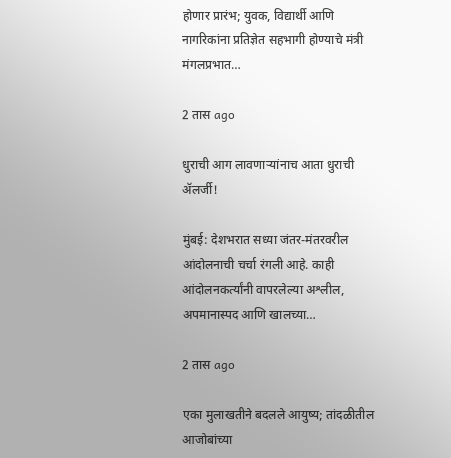होणार प्रारंभ; युवक, विद्यार्थी आणि नागरिकांना प्रतिज्ञेत सहभागी होण्याचे मंत्री मंगलप्रभात…

2 तास ago

धुराची आग लावणाऱ्यांनाच आता धुराची ॲलर्जी!

मुंबई: देशभरात सध्या जंतर-मंतरवरील आंदोलनाची चर्चा रंगली आहे. काही आंदोलनकर्त्यांनी वापरलेल्या अश्लील, अपमानास्पद आणि खालच्या…

2 तास ago

एका मुलाखतीने बदलले आयुष्य; तांदळीतील आजोबांच्या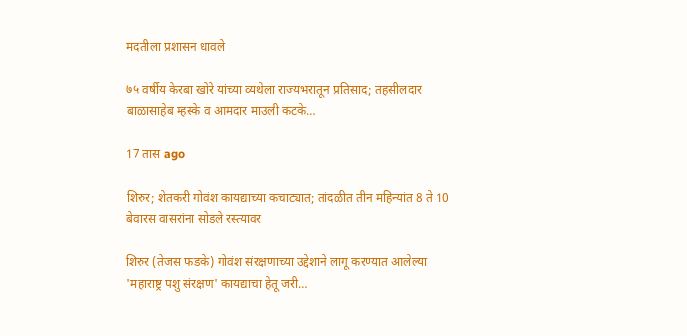मदतीला प्रशासन धावले

७५ वर्षीय केरबा खोरे यांच्या व्यथेला राज्यभरातून प्रतिसाद; तहसीलदार बाळासाहेब म्हस्के व आमदार माउली कटके…

17 तास ago

शिरुर; शेतकरी गोवंश कायद्याच्या कचाट्यात; तांदळीत तीन महिन्यांत 8 ते 10 बेवारस वासरांना सोडले रस्त्यावर

शिरुर (तेजस फडके) गोवंश संरक्षणाच्या उद्देशाने लागू करण्यात आलेल्या 'महाराष्ट्र पशु संरक्षण' कायद्याचा हेतू जरी…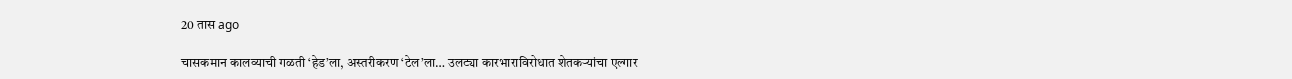20 तास ago

चासकमान कालव्याची गळती ‘हेड’ला, अस्तरीकरण ‘टेल’ला… उलट्या कारभाराविरोधात शेतकऱ्यांचा एल्गार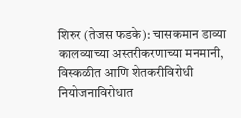शिरुर (तेजस फडके): चासकमान डाव्या कालव्याच्या अस्तरीकरणाच्या मनमानी, विस्कळीत आणि शेतकरीविरोधी नियोजनाविरोधात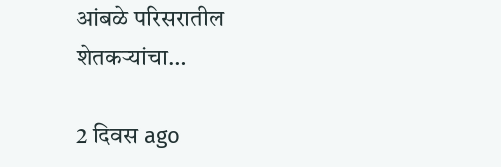आंबळे परिसरातील शेतकऱ्यांचा…

2 दिवस ago